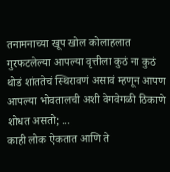तनामनाच्या खूप खोल कोलाहलात गुरफटलेल्या आपल्या वृत्तीला कुठं ना कुठं थोडं शांततेचं स्थिरावणं असावं म्हणून आपण आपल्या भोवतालची अशी वेगवेगळी ठिकाणे शोधत असतो; ...
काही लोक ऐकतात आणि ते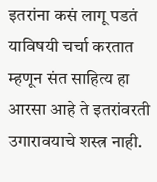इतरांना कसं लागू पडतं याविषयी चर्चा करतात म्हणून संत साहित्य हा आरसा आहे ते इतरांवरती उगारावयाचे शस्त्र नाही.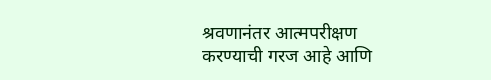श्रवणानंतर आत्मपरीक्षण करण्याची गरज आहे आणि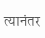त्यानंतर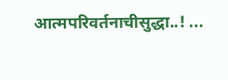आत्मपरिवर्तनाचीसुद्धा..! ...